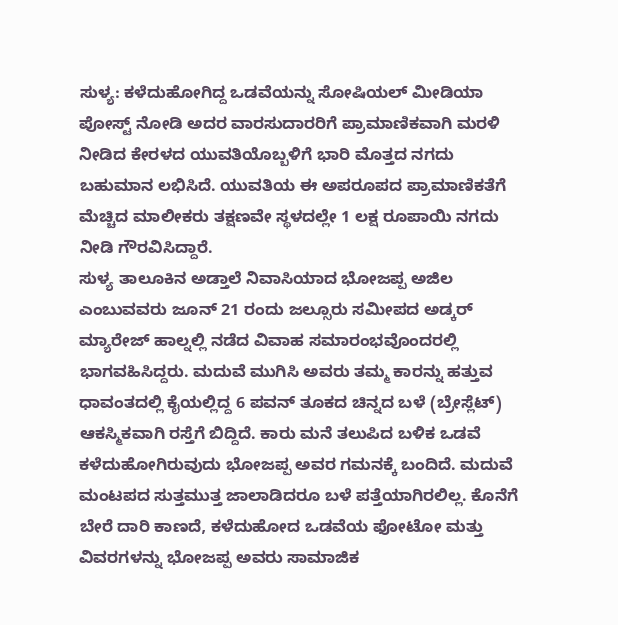ಸುಳ್ಯ: ಕಳೆದುಹೋಗಿದ್ದ ಒಡವೆಯನ್ನು ಸೋಷಿಯಲ್ ಮೀಡಿಯಾ ಪೋಸ್ಟ್ ನೋಡಿ ಅದರ ವಾರಸುದಾರರಿಗೆ ಪ್ರಾಮಾಣಿಕವಾಗಿ ಮರಳಿ ನೀಡಿದ ಕೇರಳದ ಯುವತಿಯೊಬ್ಬಳಿಗೆ ಭಾರಿ ಮೊತ್ತದ ನಗದು ಬಹುಮಾನ ಲಭಿಸಿದೆ. ಯುವತಿಯ ಈ ಅಪರೂಪದ ಪ್ರಾಮಾಣಿಕತೆಗೆ ಮೆಚ್ಚಿದ ಮಾಲೀಕರು ತಕ್ಷಣವೇ ಸ್ಥಳದಲ್ಲೇ 1 ಲಕ್ಷ ರೂಪಾಯಿ ನಗದು ನೀಡಿ ಗೌರವಿಸಿದ್ದಾರೆ.
ಸುಳ್ಯ ತಾಲೂಕಿನ ಅಡ್ತಾಲೆ ನಿವಾಸಿಯಾದ ಭೋಜಪ್ಪ ಅಜಿಲ ಎಂಬುವವರು ಜೂನ್ 21 ರಂದು ಜಲ್ಸೂರು ಸಮೀಪದ ಅಡ್ಕರ್ ಮ್ಯಾರೇಜ್ ಹಾಲ್ನಲ್ಲಿ ನಡೆದ ವಿವಾಹ ಸಮಾರಂಭವೊಂದರಲ್ಲಿ ಭಾಗವಹಿಸಿದ್ದರು. ಮದುವೆ ಮುಗಿಸಿ ಅವರು ತಮ್ಮ ಕಾರನ್ನು ಹತ್ತುವ ಧಾವಂತದಲ್ಲಿ ಕೈಯಲ್ಲಿದ್ದ 6 ಪವನ್ ತೂಕದ ಚಿನ್ನದ ಬಳೆ (ಬ್ರೇಸ್ಲೆಟ್) ಆಕಸ್ಮಿಕವಾಗಿ ರಸ್ತೆಗೆ ಬಿದ್ದಿದೆ. ಕಾರು ಮನೆ ತಲುಪಿದ ಬಳಿಕ ಒಡವೆ ಕಳೆದುಹೋಗಿರುವುದು ಭೋಜಪ್ಪ ಅವರ ಗಮನಕ್ಕೆ ಬಂದಿದೆ. ಮದುವೆ ಮಂಟಪದ ಸುತ್ತಮುತ್ತ ಜಾಲಾಡಿದರೂ ಬಳೆ ಪತ್ತೆಯಾಗಿರಲಿಲ್ಲ. ಕೊನೆಗೆ ಬೇರೆ ದಾರಿ ಕಾಣದೆ, ಕಳೆದುಹೋದ ಒಡವೆಯ ಫೋಟೋ ಮತ್ತು ವಿವರಗಳನ್ನು ಭೋಜಪ್ಪ ಅವರು ಸಾಮಾಜಿಕ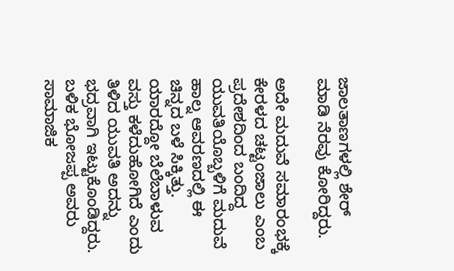ಜಾಲತಾಣಗಳಲ್ಲಿ ಶೇರ್ ಮಾಡಿ ನೆರವು ಕೋರಿದ್ದರು.

ಅದೇ ಮದುವೆ ಸಮಾರಂಭಕ್ಕೆ ಕೇರಳದ ಚಟ್ಟಂಜಾಲು ಎಂಬ ಪ್ರದೇಶದಿಂದ ಬಂದಿದ್ದ ಯುವತಿಯೊಬ್ಬಳಿಗೆ ಮದುವೆ ಹಾಲ್ನ ಆವರಣದಲ್ಲಿ ಈ ಚಿನ್ನದ ಬಳೆ ಸಿಕ್ಕಿತ್ತು. ಯಾರದ್ದೋ ಬೆಲೆಬಾಳುವ ವಸ್ತು ಕಳೆದುಹೋಗಿದೆ ಎಂದು ತಿಳಿದ ಯುವತಿ ಅದನ್ನು ಭದ್ರವಾಗಿ ಇಟ್ಟುಕೊಂಡಿದ್ದರು. ಬಳಿಕ ಭೋಜಪ್ಪ ಅವರು ಸಾಮಾಜಿಕ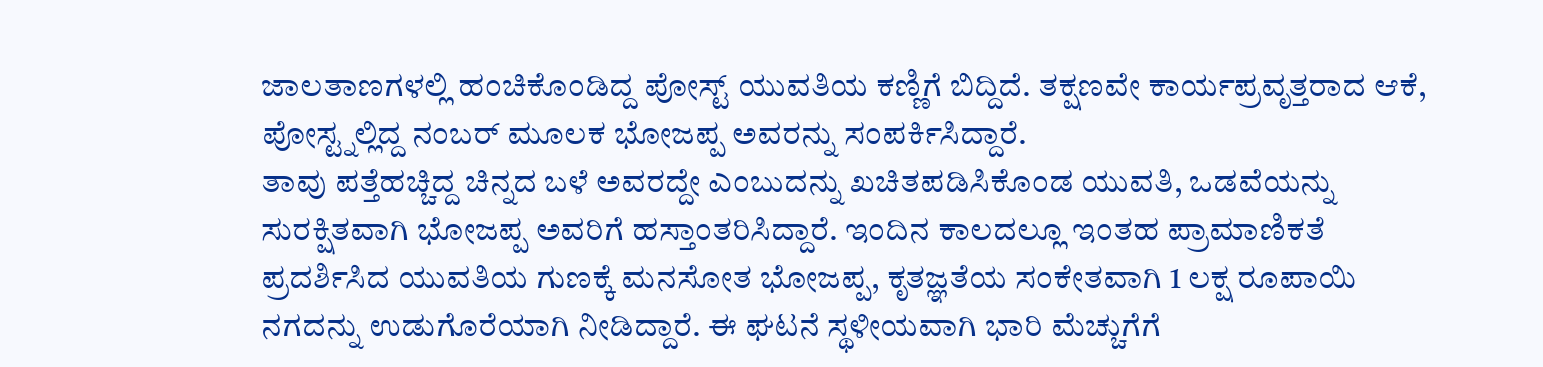ಜಾಲತಾಣಗಳಲ್ಲಿ ಹಂಚಿಕೊಂಡಿದ್ದ ಪೋಸ್ಟ್ ಯುವತಿಯ ಕಣ್ಣಿಗೆ ಬಿದ್ದಿದೆ. ತಕ್ಷಣವೇ ಕಾರ್ಯಪ್ರವೃತ್ತರಾದ ಆಕೆ, ಪೋಸ್ಟ್ನಲ್ಲಿದ್ದ ನಂಬರ್ ಮೂಲಕ ಭೋಜಪ್ಪ ಅವರನ್ನು ಸಂಪರ್ಕಿಸಿದ್ದಾರೆ.
ತಾವು ಪತ್ತೆಹಚ್ಚಿದ್ದ ಚಿನ್ನದ ಬಳೆ ಅವರದ್ದೇ ಎಂಬುದನ್ನು ಖಚಿತಪಡಿಸಿಕೊಂಡ ಯುವತಿ, ಒಡವೆಯನ್ನು ಸುರಕ್ಷಿತವಾಗಿ ಭೋಜಪ್ಪ ಅವರಿಗೆ ಹಸ್ತಾಂತರಿಸಿದ್ದಾರೆ. ಇಂದಿನ ಕಾಲದಲ್ಲೂ ಇಂತಹ ಪ್ರಾಮಾಣಿಕತೆ ಪ್ರದರ್ಶಿಸಿದ ಯುವತಿಯ ಗುಣಕ್ಕೆ ಮನಸೋತ ಭೋಜಪ್ಪ, ಕೃತಜ್ಞತೆಯ ಸಂಕೇತವಾಗಿ 1 ಲಕ್ಷ ರೂಪಾಯಿ ನಗದನ್ನು ಉಡುಗೊರೆಯಾಗಿ ನೀಡಿದ್ದಾರೆ. ಈ ಘಟನೆ ಸ್ಥಳೀಯವಾಗಿ ಭಾರಿ ಮೆಚ್ಚುಗೆಗೆ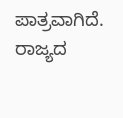ಪಾತ್ರವಾಗಿದೆ.
ರಾಜ್ಯದ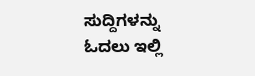ಸುದ್ದಿಗಳನ್ನು ಓದಲು ಇಲ್ಲಿ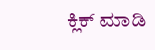ಕ್ಲಿಕ್ ಮಾಡಿ